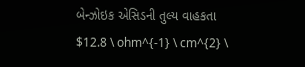બેન્ઝોઇક એસિડની તુલ્ય વાહકતા $12.8 \ ohm^{-1} \ cm^{2} \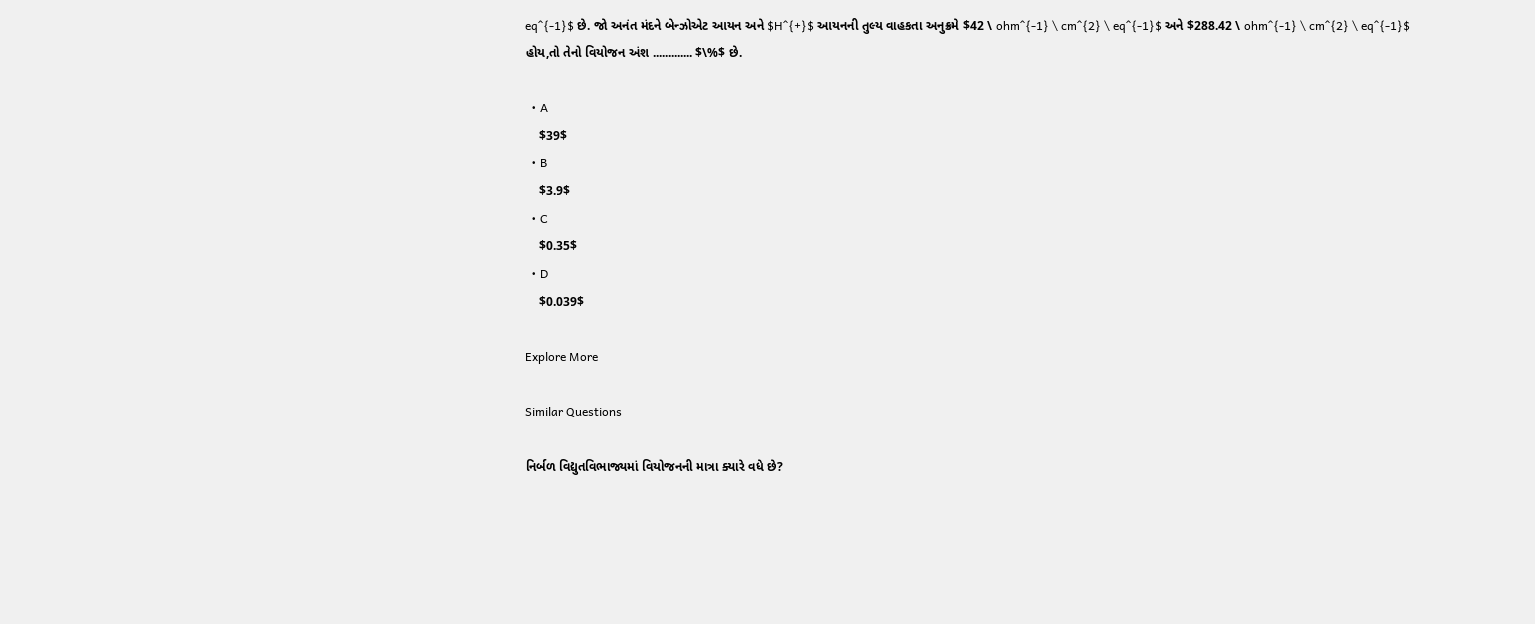eq^{-1}$ છે. જો અનંત મંદને બેન્ઝોએટ આયન અને $H^{+}$ આયનની તુલ્ય વાહકતા અનુક્રમે $42 \ ohm^{-1} \ cm^{2} \ eq^{-1}$ અને $288.42 \ ohm^{-1} \ cm^{2} \ eq^{-1}$ હોય,તો તેનો વિયોજન અંશ ............. $\%$ છે.

  • A
    $39$
  • B
    $3.9$
  • C
    $0.35$
  • D
    $0.039$

Explore More

Similar Questions

નિર્બળ વિદ્યુતવિભાજ્યમાં વિયોજનની માત્રા ક્યારે વધે છે?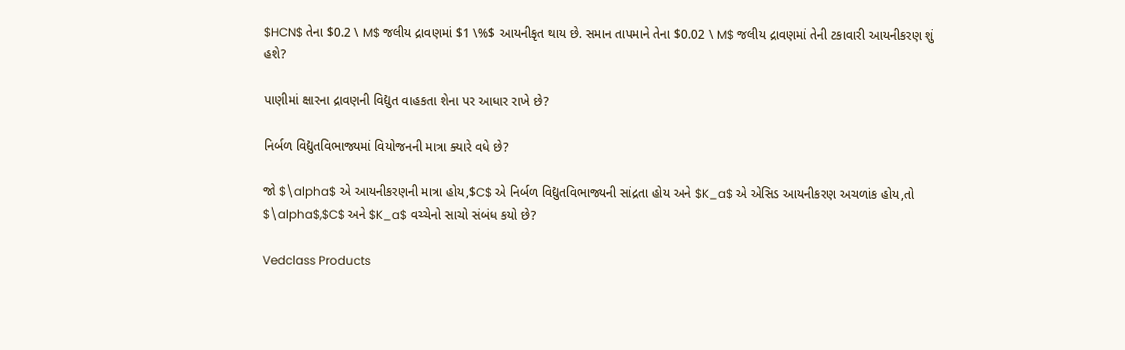$HCN$ તેના $0.2 \ M$ જલીય દ્રાવણમાં $1 \%$ આયનીકૃત થાય છે. સમાન તાપમાને તેના $0.02 \ M$ જલીય દ્રાવણમાં તેની ટકાવારી આયનીકરણ શું હશે?

પાણીમાં ક્ષારના દ્રાવણની વિદ્યુત વાહકતા શેના પર આધાર રાખે છે?

નિર્બળ વિદ્યુતવિભાજ્યમાં વિયોજનની માત્રા ક્યારે વધે છે?

જો $\alpha$ એ આયનીકરણની માત્રા હોય,$C$ એ નિર્બળ વિદ્યુતવિભાજ્યની સાંદ્રતા હોય અને $K_a$ એ એસિડ આયનીકરણ અચળાંક હોય,તો $\alpha$,$C$ અને $K_a$ વચ્ચેનો સાચો સંબંધ કયો છે?

Vedclass Products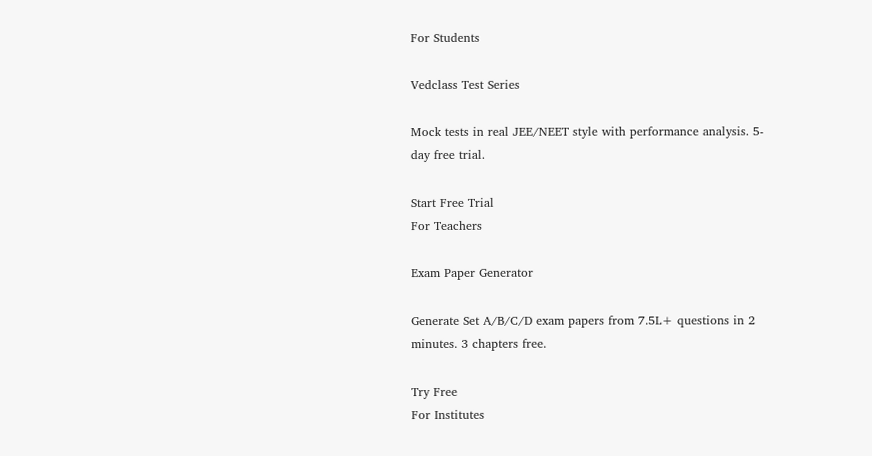For Students

Vedclass Test Series

Mock tests in real JEE/NEET style with performance analysis. 5-day free trial.

Start Free Trial
For Teachers

Exam Paper Generator

Generate Set A/B/C/D exam papers from 7.5L+ questions in 2 minutes. 3 chapters free.

Try Free
For Institutes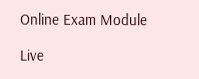Online Exam Module

Live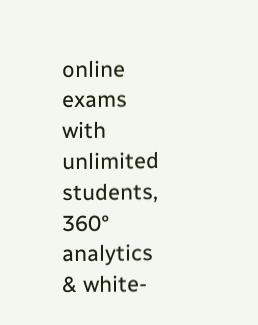online exams with unlimited students, 360° analytics & white-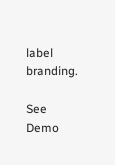label branding.

See Demo